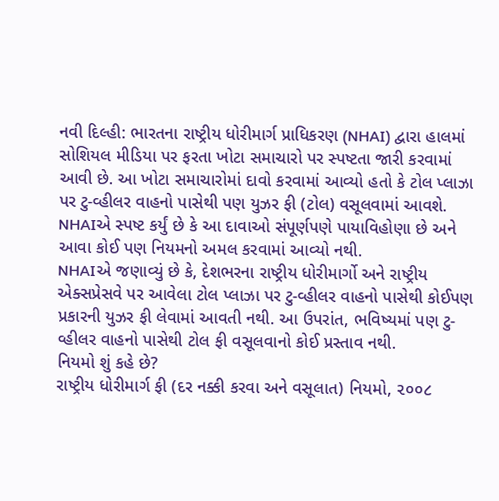નવી દિલ્હી: ભારતના રાષ્ટ્રીય ધોરીમાર્ગ પ્રાધિકરણ (NHAI) દ્વારા હાલમાં સોશિયલ મીડિયા પર ફરતા ખોટા સમાચારો પર સ્પષ્ટતા જારી કરવામાં આવી છે. આ ખોટા સમાચારોમાં દાવો કરવામાં આવ્યો હતો કે ટોલ પ્લાઝા પર ટુ-વ્હીલર વાહનો પાસેથી પણ યુઝર ફી (ટોલ) વસૂલવામાં આવશે. NHAIએ સ્પષ્ટ કર્યું છે કે આ દાવાઓ સંપૂર્ણપણે પાયાવિહોણા છે અને આવા કોઈ પણ નિયમનો અમલ કરવામાં આવ્યો નથી.
NHAIએ જણાવ્યું છે કે, દેશભરના રાષ્ટ્રીય ધોરીમાર્ગો અને રાષ્ટ્રીય એક્સપ્રેસવે પર આવેલા ટોલ પ્લાઝા પર ટુ-વ્હીલર વાહનો પાસેથી કોઈપણ પ્રકારની યુઝર ફી લેવામાં આવતી નથી. આ ઉપરાંત, ભવિષ્યમાં પણ ટુ-વ્હીલર વાહનો પાસેથી ટોલ ફી વસૂલવાનો કોઈ પ્રસ્તાવ નથી.
નિયમો શું કહે છે?
રાષ્ટ્રીય ધોરીમાર્ગ ફી (દર નક્કી કરવા અને વસૂલાત) નિયમો, ૨૦૦૮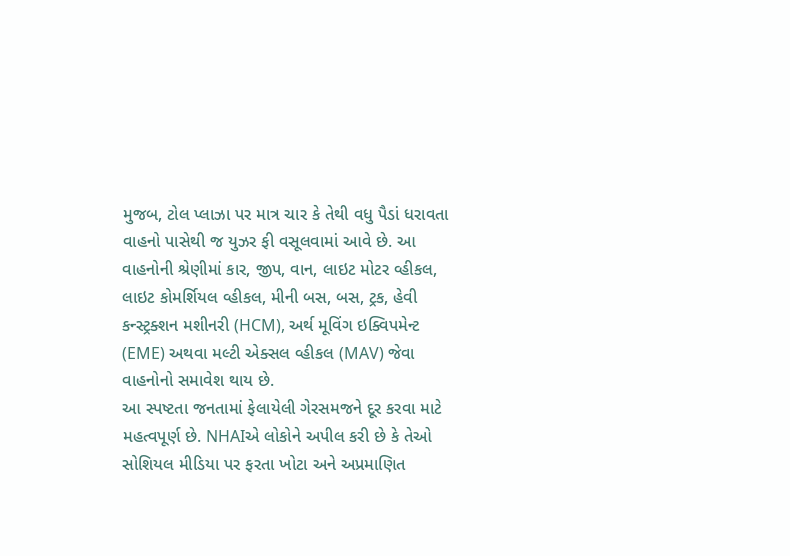મુજબ, ટોલ પ્લાઝા પર માત્ર ચાર કે તેથી વધુ પૈડાં ધરાવતા વાહનો પાસેથી જ યુઝર ફી વસૂલવામાં આવે છે. આ વાહનોની શ્રેણીમાં કાર, જીપ, વાન, લાઇટ મોટર વ્હીકલ, લાઇટ કોમર્શિયલ વ્હીકલ, મીની બસ, બસ, ટ્રક, હેવી કન્સ્ટ્રક્શન મશીનરી (HCM), અર્થ મૂવિંગ ઇક્વિપમેન્ટ (EME) અથવા મલ્ટી એક્સલ વ્હીકલ (MAV) જેવા વાહનોનો સમાવેશ થાય છે.
આ સ્પષ્ટતા જનતામાં ફેલાયેલી ગેરસમજને દૂર કરવા માટે મહત્વપૂર્ણ છે. NHAIએ લોકોને અપીલ કરી છે કે તેઓ સોશિયલ મીડિયા પર ફરતા ખોટા અને અપ્રમાણિત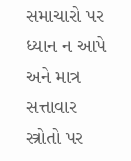સમાચારો પર ધ્યાન ન આપે અને માત્ર સત્તાવાર સ્ત્રોતો પર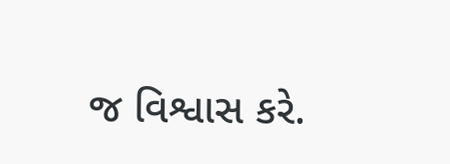જ વિશ્વાસ કરે.